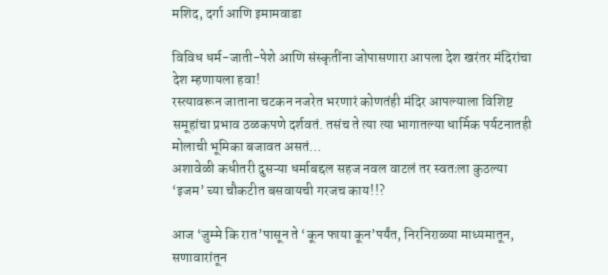मशिद, दर्गा आणि इमामवाडा

विविध धर्म-जाती-पेशे आणि संस्कृतींना जोपासणारा आपला देश खरंतर मंदिरांचा देश म्हणायला हवा!
रस्त्यावरून जाताना चटकन नजरेत भरणारं कोणतंही मंदिर आपल्याला विशिष्ट समूहांचा प्रभाव ठळकपणे दर्शवतं. तसंच ते त्या त्या भागातल्या धार्मिक पर्यटनातही मोलाची भूमिका बजावत असतं…
अशावेळी कधीतरी दुसऱ्या धर्माबद्दल सहज नवल वाटलं तर स्वतःला कुठल्या ‘इजम’ च्या चौकटीत बसवायची गरजच काय!!?

आज ‘जुम्मे कि रात’पासून ते ‘कून फाया कून’पर्यंत, निरनिराळ्या माध्यमातून, सणावारांतून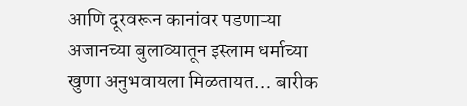आणि दूरवरून कानांवर पडणाऱ्या अजानच्या बुलाव्यातून इस्लाम धर्माच्या खुणा अनुभवायला मिळतायत… बारीक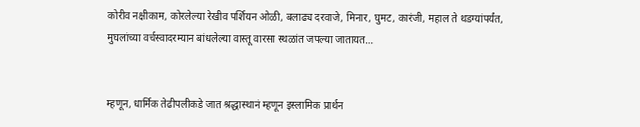कोरीव नक्षीकाम, कोरलेल्या रेखीव पर्शियन ओळी, बलाढ्य दरवाजे, मिनार, घुमट, कारंजी, महाल ते थडग्यांपर्यंत, मुघलांच्या वर्चस्वादरम्यान बांधलेल्या वास्तू वारसा स्थळांत जपल्या जातायत…


म्हणून, धार्मिक तेढीपलीकडे जात श्रद्धास्थानं म्हणून इस्लामिक प्रार्थन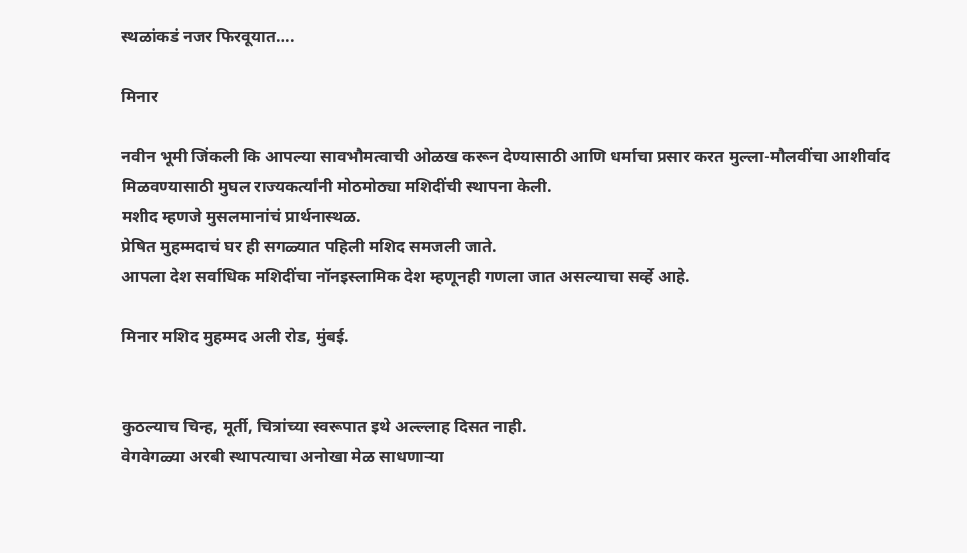स्थळांकडं नजर फिरवूयात….

मिनार

नवीन भूमी जिंकली कि आपल्या सावभौमत्वाची ओळख करून देण्यासाठी आणि धर्माचा प्रसार करत मुल्ला-मौलवींचा आशीर्वाद मिळवण्यासाठी मुघल राज्यकर्त्यांनी मोठमोठ्या मशिदींची स्थापना केली.
मशीद म्हणजे मुसलमानांचं प्रार्थनास्थळ.
प्रेषित मुहम्मदाचं घर ही सगळ्यात पहिली मशिद समजली जाते.
आपला देश सर्वाधिक मशिदींचा नॉनइस्लामिक देश म्हणूनही गणला जात असल्याचा सर्व्हे आहे.

मिनार मशिद मुहम्मद अली रोड, मुंबई.


कुठल्याच चिन्ह, मूर्ती, चित्रांच्या स्वरूपात इथे अल्ल्लाह दिसत नाही.
वेगवेगळ्या अरबी स्थापत्याचा अनोखा मेळ साधणाऱ्या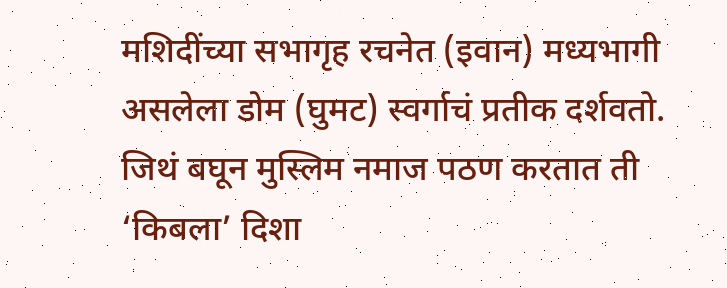मशिदींच्या सभागृह रचनेत (इवान) मध्यभागी असलेला डोम (घुमट) स्वर्गाचं प्रतीक दर्शवतो.
जिथं बघून मुस्लिम नमाज पठण करतात ती ‘किबला’ दिशा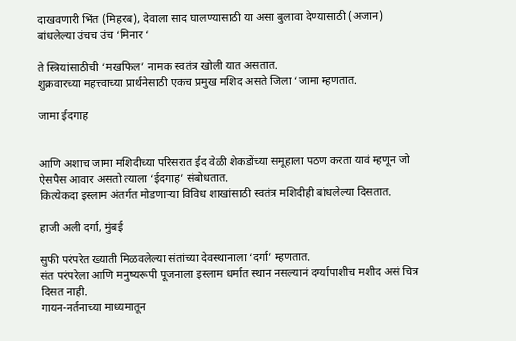दाखवणारी भिंत (मिहरब), देवाला साद घालण्यासाठी या असा बुलावा देण्यासाठी (अजान) बांधलेल्या उंचच उंच ‘मिनार ‘

ते स्त्रियांसाठीची ‘मखफिल’ नामक स्वतंत्र खोली यात असतात.
शुक्रवारच्या महत्त्वाच्या प्रार्थनेसाठी एकच प्रमुख मशिद असते जिला ‘जामा म्हणतात.

जामा ईदगाह


आणि अशाच जामा मशिदीच्या परिसरात ईद वेळी शेकडोंच्या समूहाला पठण करता यावं म्हणून जो ऐसपैस आवार असतो त्याला ‘ईदगाह’ संबोधतात.
कित्येकदा इस्लाम अंतर्गत मोडणाऱ्या विविध शाखांसाठी स्वतंत्र मशिदीही बांधलेल्या दिसतात.

हाजी अली दर्गा, मुंबई

सुफी परंपरेत ख्याती मिळवलेल्या संतांच्या देवस्थानाला ‘दर्गा’ म्हणतात.
संत परंपरेला आणि मनुष्यरूपी पूजनाला इस्लाम धर्मात स्थान नसल्यानं दर्ग्यापाशीच मशीद असं चित्र दिसत नाही.
गायन-नर्तनाच्या माध्यमातून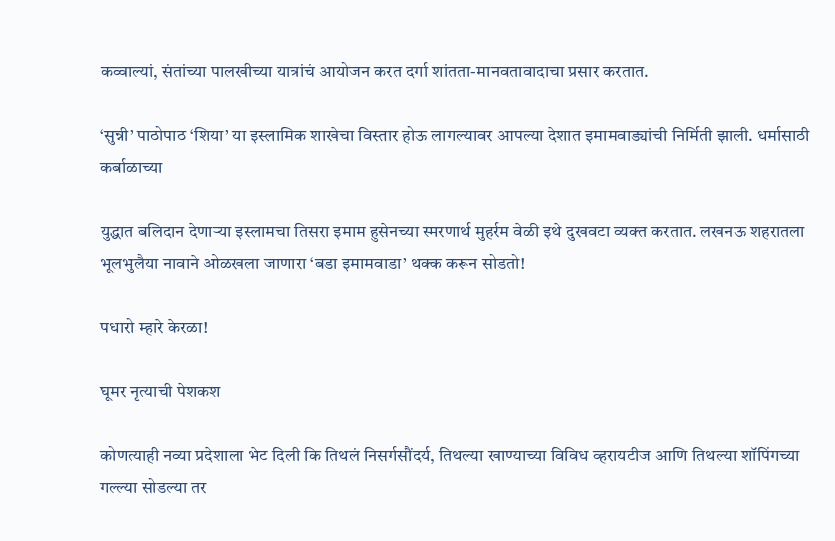कव्वाल्यां, संतांच्या पालखीच्या यात्रांचं आयोजन करत दर्गा शांतता-मानवतावादाचा प्रसार करतात.

‘सुन्नी’ पाठोपाठ ‘शिया’ या इस्लामिक शाखेचा विस्तार होऊ लागल्यावर आपल्या देशात इमामवाड्यांची निर्मिती झाली. धर्मासाठी कर्बाळाच्या

युद्धात बलिदान देणाऱ्या इस्लामचा तिसरा इमाम हुसेनच्या स्मरणार्थ मुहर्रम वेळी इथे दुखवटा व्यक्त करतात. लखनऊ शहरातला भूलभुलैया नावाने ओळखला जाणारा ‘बडा इमामवाडा’ थक्क करून सोडतो!

पधारो म्हारे केरळा!

घूमर नृत्याची पेशकश

कोणत्याही नव्या प्रदेशाला भेट दिली कि तिथलं निसर्गसौंदर्य, तिथल्या खाण्याच्या विविध व्हरायटीज आणि तिथल्या शॉपिंगच्या गल्ल्या सोडल्या तर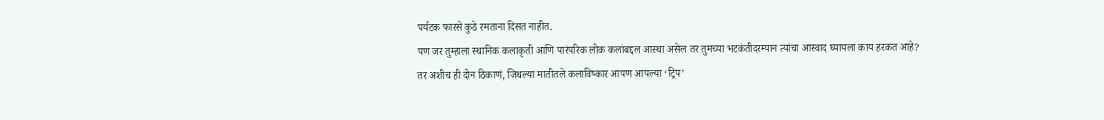पर्यटक फारसे कुठे रमताना दिसत नाहीत.
पण जर तुम्हाला स्थानिक कलाकृती आणि पारंपरिक लोक कलांबद्दल आस्था असेल तर तुमच्या भटकंतीदरम्यान त्यांचा आस्वाद घ्यायला काय हरकत आहे?
तर अशीच ही दोन ठिकाणं, जिथल्या मातीतले कलाविष्कार आपण आपल्या ‘ट्रिप’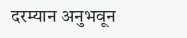दरम्यान अनुभवून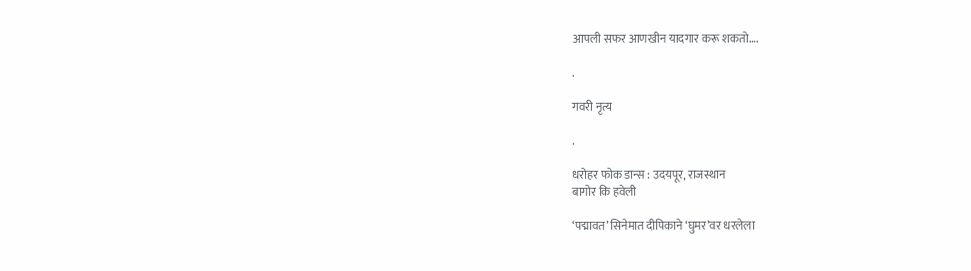आपली सफर आणखीन यादगार करू शकतो….

.

गवरी नृत्य

.

धरोहर फोक डान्स : उदयपूर, राजस्थान
बागोर कि हवेली

‘पद्मावत’ सिनेमात दीपिकाने ‘घुमर’वर धरलेला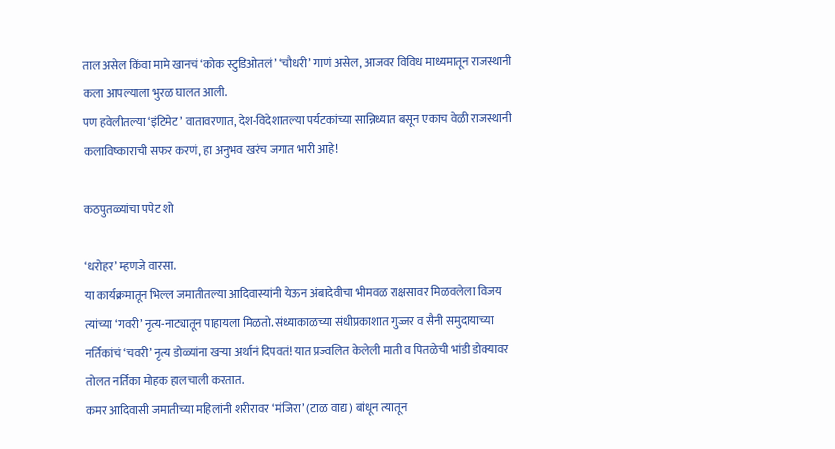ताल असेल किंवा मामे खानचं ‘कोक स्टुडिओतलं’ ‘चौधरी’ गाणं असेल, आजवर विविध माध्यमातून राजस्थानी कला आपल्याला भुरळ घालत आली.
पण हवेलीतल्या ‘इंटिमेट’ वातावरणात, देश-विदेशातल्या पर्यटकांच्या सान्निध्यात बसून एकाच वेळी राजस्थानी कलाविष्काराची सफर करणं, हा अनुभव खरंच जगात भारी आहे!

कठपुतळ्यांचा पपेट शो

‘धरोहर’ म्हणजे वारसा.
या कार्यक्रमातून भिल्ल जमातीतल्या आदिवास्यांनी येऊन अंबादेवीचा भीमवळ राक्षसावर मिळवलेला विजय त्यांच्या ‘गवरी’ नृत्य-नाट्यातून पाहायला मिळतो. संध्याकाळच्या संधीप्रकाशात गुज्जर व सैनी समुदायाच्या नर्तिकांचं ‘चवरी’ नृत्य डोळ्यांना खऱ्या अर्थानं दिपवतं! यात प्रज्वलित केलेली माती व पितळेची भांडी डोक्यावर तोलत नर्तिका मोहक हालचाली करतात.
कमर आदिवासी जमातीच्या महिलांनी शरीरावर ‘मंजिरा’ (टाळ वाद्य) बांधून त्यातून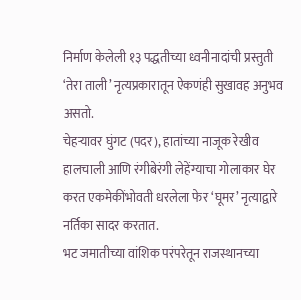निर्माण केलेली १३ पद्धतीच्या ध्वनीनादांची प्रस्तुती ‘तेरा ताली’ नृत्यप्रकारातून ऐकणंही सुखावह अनुभव असतो.
चेहऱ्यावर घुंगट (पदर), हातांच्या नाजूक रेखीव हालचाली आणि रंगीबेरंगी लेहेंग्याचा गोलाकार घेर करत एकमेकींभोवती धरलेला फेर ‘घूमर’ नृत्याद्वारे नर्तिका सादर करतात.
भट जमातीच्या वांशिक परंपरेतून राजस्थानच्या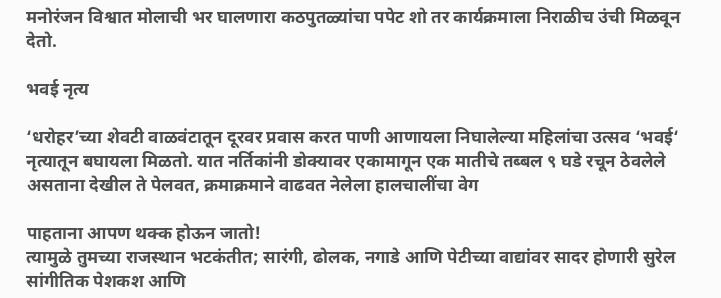मनोरंजन विश्वात मोलाची भर घालणारा कठपुतळ्यांचा पपेट शो तर कार्यक्रमाला निराळीच उंची मिळवून देतो.

भवई नृत्य

‘धरोहर’च्या शेवटी वाळवंटातून दूरवर प्रवास करत पाणी आणायला निघालेल्या महिलांचा उत्सव ‘भवई‘ नृत्यातून बघायला मिळतो. यात नर्तिकांनी डोक्यावर एकामागून एक मातीचे तब्बल ९ घडे रचून ठेवलेले असताना देखील ते पेलवत, क्रमाक्रमाने वाढवत नेलेला हालचालींचा वेग

पाहताना आपण थक्क होऊन जातो!
त्यामुळे तुमच्या राजस्थान भटकंतीत; सारंगी, ढोलक, नगाडे आणि पेटीच्या वाद्यांवर सादर होणारी सुरेल सांगीतिक पेशकश आणि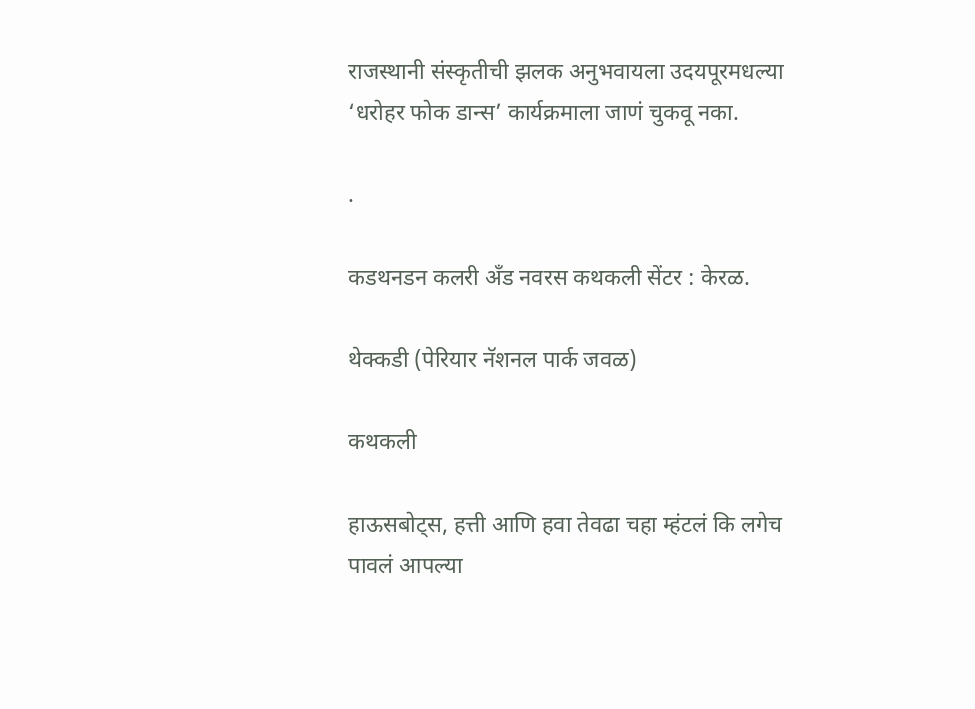राजस्थानी संस्कृतीची झलक अनुभवायला उदयपूरमधल्या ‘धरोहर फोक डान्स’ कार्यक्रमाला जाणं चुकवू नका.

.

कडथनडन कलरी अँड नवरस कथकली सेंटर : केरळ.

थेक्कडी (पेरियार नॅशनल पार्क जवळ)

कथकली

हाऊसबोट्स, हत्ती आणि हवा तेवढा चहा म्हंटलं कि लगेच पावलं आपल्या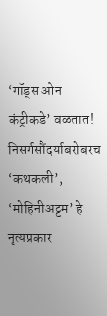‘गॉड्स ओन कंट्रीकडे’ वळतात! निसर्गसौंदर्याबरोबरच ‘कथकली’, ‘मोहिनीअट्टम’ हे नृत्यप्रकार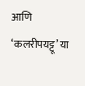आणि ‘कलरीपयट्टू’ या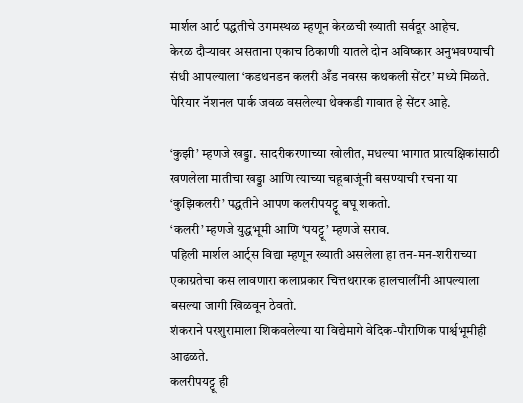मार्शल आर्ट पद्धतीचे उगमस्थळ म्हणून केरळची ख्याती सर्वदूर आहेच.
केरळ दौऱ्यावर असताना एकाच ठिकाणी यातले दोन अविष्कार अनुभवण्याची संधी आपल्याला ‘कडथनडन कलरी अँड नवरस कथकली सेंटर’ मध्ये मिळते.
पेरियार नॅशनल पार्क जवळ वसलेल्या थेक्कडी गावात हे सेंटर आहे.

‘कुझी’ म्हणजे खड्डा. सादरीकरणाच्या खोलीत, मधल्या भागात प्रात्यक्षिकांसाठी खणलेला मातीचा खड्डा आणि त्याच्या चहूबाजूंनी बसण्याची रचना या ‘कुझिकलरी’ पद्धतीने आपण कलरीपयट्टू बघू शकतो.
‘कलरी’ म्हणजे युद्धभूमी आणि ‘पयट्टू’ म्हणजे सराव.
पहिली मार्शल आर्ट्स विद्या म्हणून ख्याती असलेला हा तन-मन-शरीराच्या एकाग्रतेचा कस लावणारा कलाप्रकार चित्तथरारक हालचालींनी आपल्याला बसल्या जागी खिळवून ठेवतो.
शंकराने परशुरामाला शिकवलेल्या या विद्येमागे वेदिक-पौराणिक पार्श्वभूमीही आढळते.
कलरीपयट्टू ही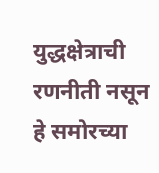युद्धक्षेत्राची रणनीती नसून हे समोरच्या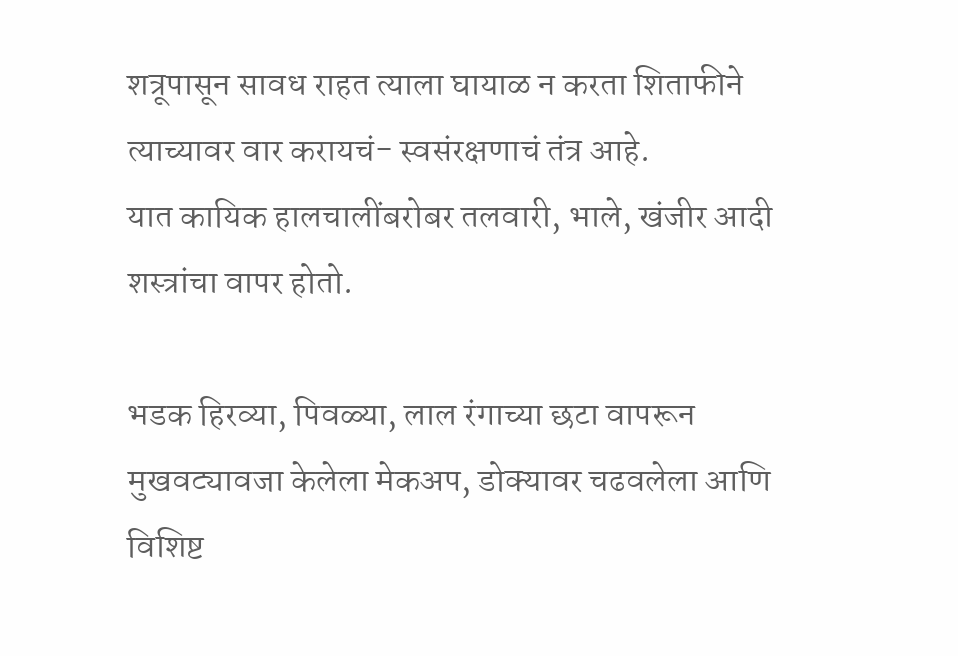शत्रूपासून सावध राहत त्याला घायाळ न करता शिताफीने त्याच्यावर वार करायचं- स्वसंरक्षणाचं तंत्र आहे.
यात कायिक हालचालींबरोबर तलवारी, भाले, खंजीर आदी शस्त्रांचा वापर होतो.

भडक हिरव्या, पिवळ्या, लाल रंगाच्या छटा वापरून मुखवट्यावजा केलेला मेकअप, डोक्यावर चढवलेला आणि विशिष्ट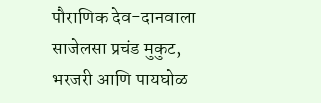पौराणिक देव-दानवाला साजेलसा प्रचंड मुकुट, भरजरी आणि पायघोळ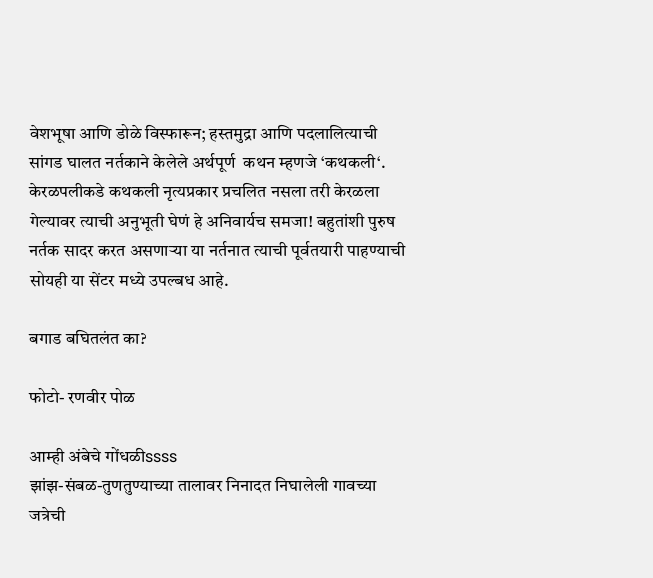वेशभूषा आणि डोळे विस्फारून; हस्तमुद्रा आणि पदलालित्याची सांगड घालत नर्तकाने केलेले अर्थपूर्ण  कथन म्हणजे ‘कथकली‘. केरळपलीकडे कथकली नृत्यप्रकार प्रचलित नसला तरी केरळला गेल्यावर त्याची अनुभूती घेणं हे अनिवार्यच समजा! बहुतांशी पुरुष नर्तक सादर करत असणाऱ्या या नर्तनात त्याची पूर्वतयारी पाहण्याची सोयही या सेंटर मध्ये उपल्बध आहे.

बगाड बघितलंत का?

फोटो- रणवीर पोळ

आम्ही अंबेचे गोंधळीssss
झांझ-संबळ-तुणतुण्याच्या तालावर निनादत निघालेली गावच्या जत्रेची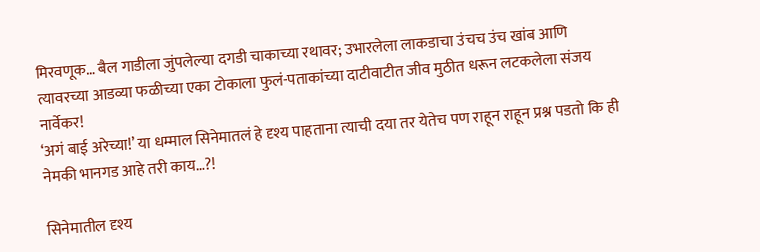मिरवणूक… बैल गाडीला जुंपलेल्या दगडी चाकाच्या रथावर; उभारलेला लाकडाचा उंचच उंच खांब आणि त्यावरच्या आडव्या फळीच्या एका टोकाला फुलं-पताकांच्या दाटीवाटीत जीव मुठीत धरून लटकलेला संजय नार्वेकर!
‘अगं बाई अरेच्या!’ या धम्माल सिनेमातलं हे दृश्य पाहताना त्याची दया तर येतेच पण राहून राहून प्रश्न पडतो कि ही नेमकी भानगड आहे तरी काय…?!

सिनेमातील दृश्य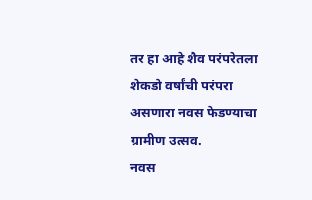तर हा आहे शैव परंपरेतला शेकडो वर्षांची परंपरा असणारा नवस फेडण्याचा ग्रामीण उत्सव.
नवस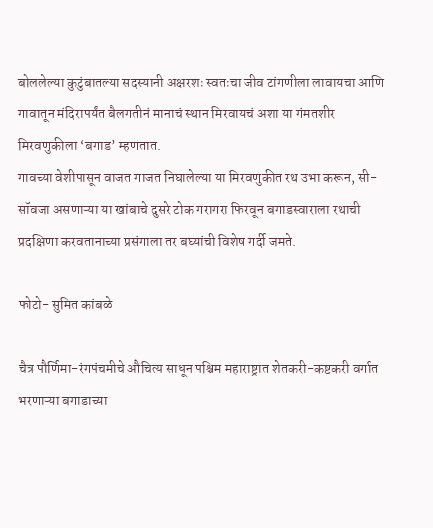बोललेल्या कुटुंबातल्या सदस्यानी अक्षरशः स्वतःचा जीव टांगणीला लावायचा आणि गावातून मंदिरापर्यंत बैलगतीनं मानाचं स्थान मिरवायचं अशा या गंमतशीर मिरवणुकीला ‘बगाड’ म्हणतात.
गावच्या वेशीपासून वाजत गाजत निघालेल्या या मिरवणुकीत रथ उभा करून, सी-सॉवजा असणाऱ्या या खांबाचे दुसरे टोक गरागरा फिरवून बगाडस्वाराला रथाची प्रदक्षिणा करवतानाच्या प्रसंगाला तर बघ्यांची विशेष गर्दी जमते.

फोटो- सुमित कांबळे

चैत्र पौर्णिमा-रंगपंचमीचे औचित्य साधून पश्चिम महाराष्ट्रात शेतकरी-कष्टकरी वर्गात भरणाऱ्या बगाडाच्या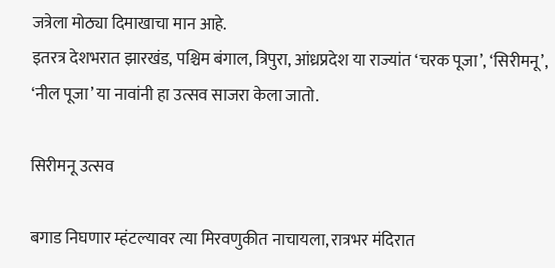जत्रेला मोठ्या दिमाखाचा मान आहे.
इतरत्र देशभरात झारखंड, पश्चिम बंगाल, त्रिपुरा, आंध्रप्रदेश या राज्यांत ‘चरक पूजा’, ‘सिरीमनू’, ‘नील पूजा’ या नावांनी हा उत्सव साजरा केला जातो.

सिरीमनू उत्सव

बगाड निघणार म्हंटल्यावर त्या मिरवणुकीत नाचायला, रात्रभर मंदिरात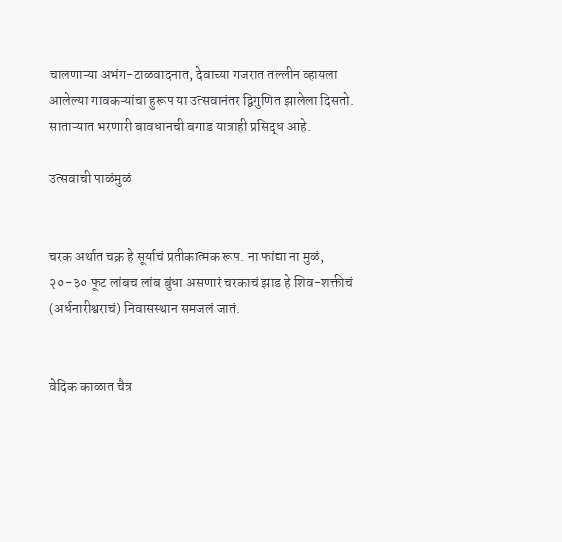चालणाऱ्या अभंग-टाळवादनात, देवाच्या गजरात तल्लीन व्हायला आलेल्या गावकऱ्यांचा हुरूप या उत्सवानंतर द्विगुणित झालेला दिसतो.
साताऱ्यात भरणारी बावधानची बगाड यात्राही प्रसिद्ध आहे.

उत्सवाची पाळंमुळं


चरक अर्थात चक्र हे सूर्याचं प्रतीकात्मक रूप. ना फांद्या ना मुळं, २०-३० फूट लांबच लांब बुंधा असणारं चरकाचं झाड हे शिव-शक्तीचं (अर्धनारीश्वराचं) निवासस्थान समजलं जातं.


वेदिक काळात चैत्र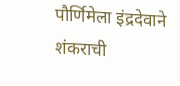पौर्णिमेला इंद्रदेवाने शंकराची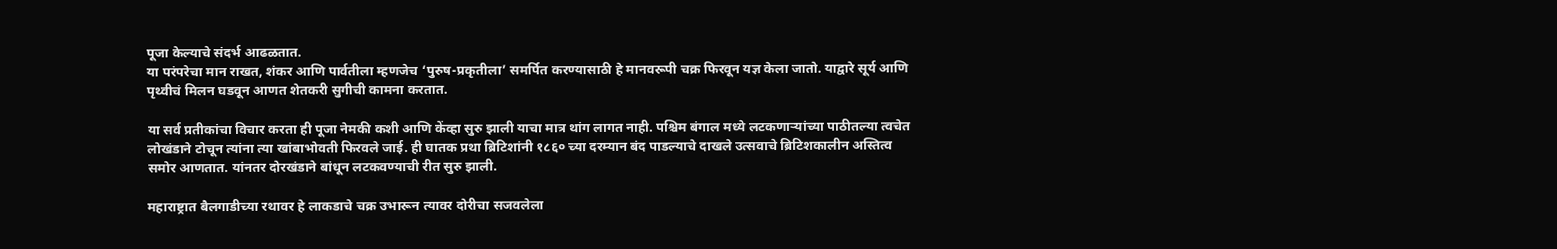पूजा केल्याचे संदर्भ आढळतात.
या परंपरेचा मान राखत, शंकर आणि पार्वतीला म्हणजेच ‘पुरुष-प्रकृतीला’ समर्पित करण्यासाठी हे मानवरूपी चक्र फिरवून यज्ञ केला जातो. याद्वारे सूर्य आणि पृथ्वीचं मिलन घडवून आणत शेतकरी सुगीची कामना करतात.

या सर्व प्रतीकांचा विचार करता ही पूजा नेमकी कशी आणि केंव्हा सुरु झाली याचा मात्र थांग लागत नाही. पश्चिम बंगाल मध्ये लटकणाऱ्यांच्या पाठीतल्या त्वचेत लोखंडाने टोचून त्यांना त्या खांबाभोवती फिरवले जाई. ही घातक प्रथा ब्रिटिशांनी १८६० च्या दरम्यान बंद पाडल्याचे दाखले उत्सवाचे ब्रिटिशकालीन अस्तित्व समोर आणतात. यांनतर दोरखंडाने बांधून लटकवण्याची रीत सुरु झाली.

महाराष्ट्रात बैलगाडीच्या रथावर हे लाकडाचे चक्र उभारून त्यावर दोरीचा सजवलेला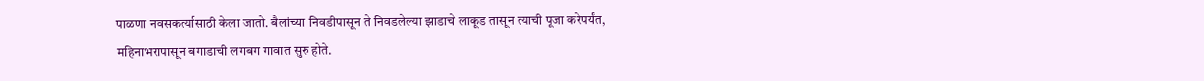पाळणा नवसकर्त्यासाठी केला जातो. बैलांच्या निवडीपासून ते निवडलेल्या झाडाचे लाकूड तासून त्याची पूजा करेपर्यंत, महिनाभरापासून बगाडाची लगबग गावात सुरु होते.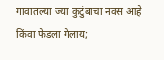गावातल्या ज्या कुटुंबाचा नवस आहे किंवा फेडला गेलाय;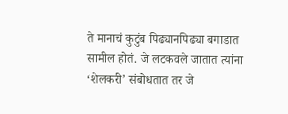ते मानाचं कुटुंब पिढ्यानपिढ्या बगाडात सामील होतं. जे लटकवले जातात त्यांना ‘शेलकरी’ संबोधतात तर जे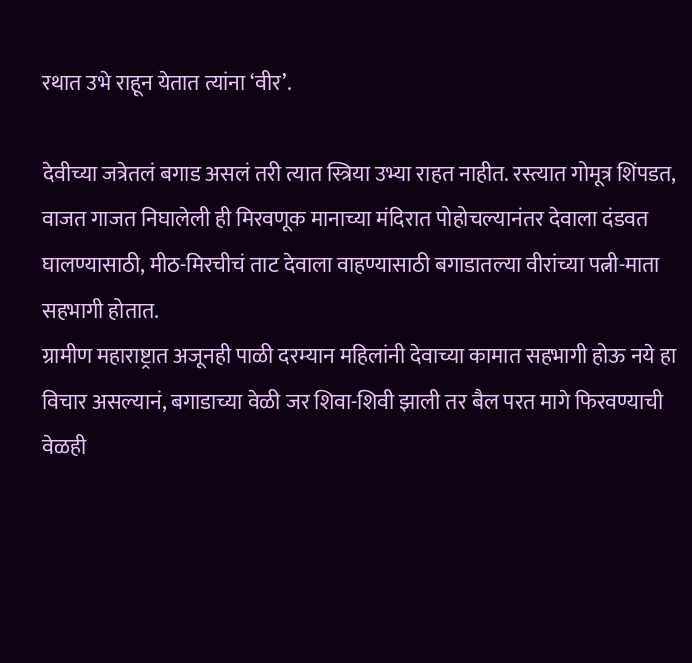रथात उभे राहून येतात त्यांना ‘वीर’.

देवीच्या जत्रेतलं बगाड असलं तरी त्यात स्त्रिया उभ्या राहत नाहीत. रस्त्यात गोमूत्र शिंपडत, वाजत गाजत निघालेली ही मिरवणूक मानाच्या मंदिरात पोहोचल्यानंतर देवाला दंडवत घालण्यासाठी, मीठ-मिरचीचं ताट देवाला वाहण्यासाठी बगाडातल्या वीरांच्या पत्नी-माता सहभागी होतात.
ग्रामीण महाराष्ट्रात अजूनही पाळी दरम्यान महिलांनी देवाच्या कामात सहभागी होऊ नये हा विचार असल्यानं, बगाडाच्या वेळी जर शिवा-शिवी झाली तर बैल परत मागे फिरवण्याची वेळही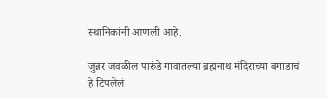स्थानिकांनी आणली आहे.

जुन्नर जवळील पारुंडे गावातल्या ब्रह्मनाथ मंदिराच्या बगाडाचं हे टिपलेलं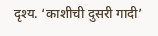दृश्य. ‘काशीची दुसरी गादी’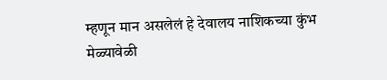म्हणून मान असलेलं हे देवालय नाशिकच्या कुंभ मेळ्यावेळी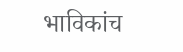भाविकांच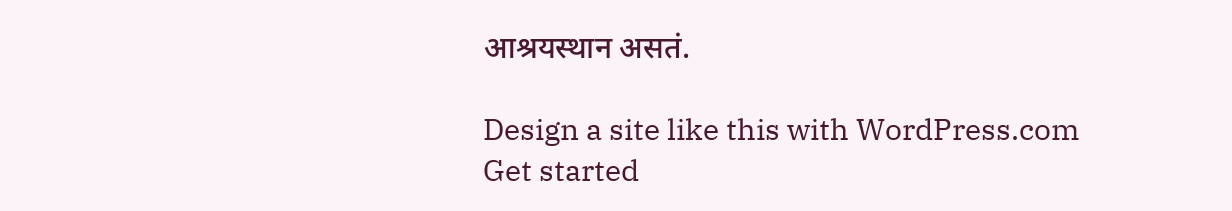आश्रयस्थान असतं.

Design a site like this with WordPress.com
Get started